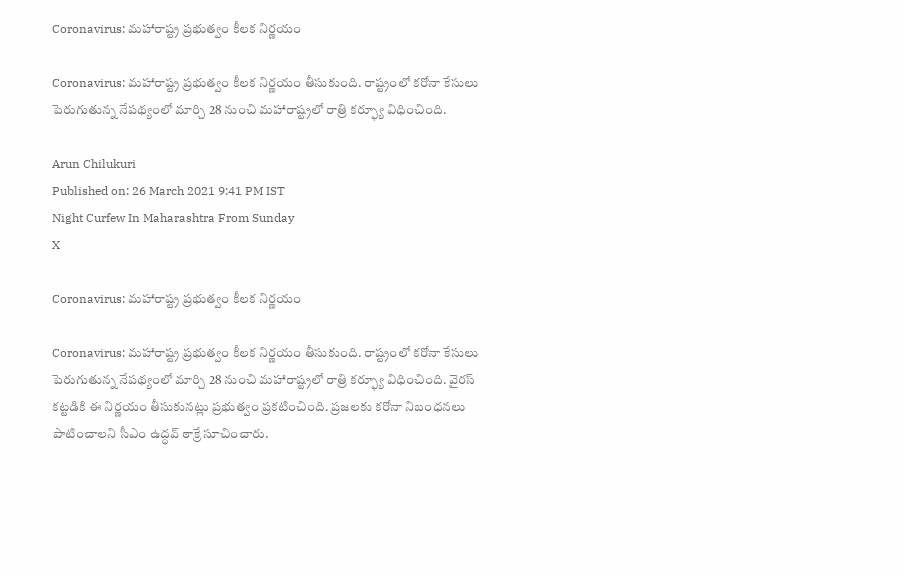Coronavirus: మహారాష్ట్ర ప్రభుత్వం కీలక నిర్ణయం

Coronavirus: మహారాష్ట్ర ప్రభుత్వం కీలక నిర్ణయం తీసుకుంది. రాష్ట్రంలో కరోనా కేసులు పెరుగుతున్న నేపథ్యంలో మార్చి 28 నుంచి మహారాష్ట్రలో రాత్రి కర్ఫ్యూ విధించింది.

Arun Chilukuri
Published on: 26 March 2021 9:41 PM IST
Night Curfew In Maharashtra From Sunday
X

Coronavirus: మహారాష్ట్ర ప్రభుత్వం కీలక నిర్ణయం

Coronavirus: మహారాష్ట్ర ప్రభుత్వం కీలక నిర్ణయం తీసుకుంది. రాష్ట్రంలో కరోనా కేసులు పెరుగుతున్న నేపథ్యంలో మార్చి 28 నుంచి మహారాష్ట్రలో రాత్రి కర్ఫ్యూ విధించింది. వైరస్‌ కట్టడికి ఈ నిర్ణయం తీసుకునట్లు ప్రభుత్వం ప్రకటించింది. ప్రజలకు కరోనా నిబంధనలు పాటించాలని సీఎం ఉద్ధవ్‌ ఠాక్రే సూచించారు.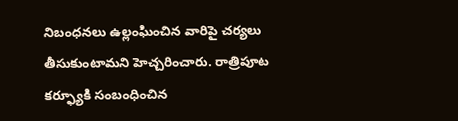నిబంధనలు ఉల్లంఘించిన వారిపై చర్యలు తీసుకుంటామని హెచ్చరించారు. రాత్రిపూట కర్ఫ్యూకి సంబంధించిన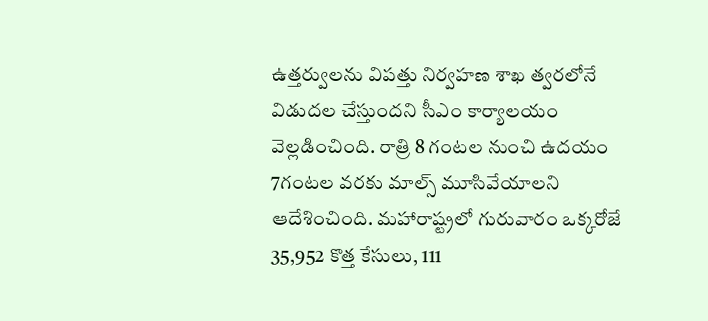ఉత్తర్వులను విపత్తు నిర్వహణ శాఖ త్వరలోనే విడుదల చేస్తుందని సీఎం కార్యాలయం వెల్లడించింది. రాత్రి 8 గంటల నుంచి ఉదయం 7గంటల వరకు మాల్స్‌ మూసివేయాలని ఆదేశించింది. మహారాష్ట్రలో గురువారం ఒక్కరోజే 35,952 కొత్త కేసులు, 111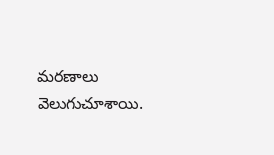మరణాలు వెలుగుచూశాయి.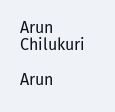Arun Chilukuri

Arun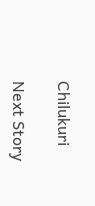Chilukuri

Next Story